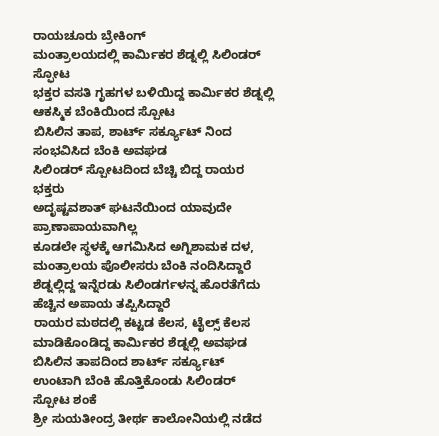ರಾಯಚೂರು ಬ್ರೇಕಿಂಗ್
ಮಂತ್ರಾಲಯದಲ್ಲಿ ಕಾರ್ಮಿಕರ ಶೆಡ್ನಲ್ಲಿ ಸಿಲಿಂಡರ್ ಸ್ಫೋಟ
ಭಕ್ತರ ವಸತಿ ಗೃಹಗಳ ಬಳಿಯಿದ್ದ ಕಾರ್ಮಿಕರ ಶೆಡ್ನಲ್ಲಿ ಆಕಸ್ಮಿಕ ಬೆಂಕಿಯಿಂದ ಸ್ಪೋಟ
ಬಿಸಿಲಿನ ತಾಪ, ಶಾರ್ಟ್ ಸರ್ಕ್ಯೂಟ್ ನಿಂದ ಸಂಭವಿಸಿದ ಬೆಂಕಿ ಅವಘಡ
ಸಿಲಿಂಡರ್ ಸ್ಪೋಟದಿಂದ ಬೆಚ್ಚಿ ಬಿದ್ದ ರಾಯರ ಭಕ್ತರು
ಅದೃಷ್ಟವಶಾತ್ ಘಟನೆಯಿಂದ ಯಾವುದೇ ಪ್ರಾಣಾಪಾಯವಾಗಿಲ್ಲ
ಕೂಡಲೇ ಸ್ಥಳಕ್ಕೆ ಆಗಮಿಸಿದ ಅಗ್ನಿಶಾಮಕ ದಳ, ಮಂತ್ರಾಲಯ ಪೊಲೀಸರು ಬೆಂಕಿ ನಂದಿಸಿದ್ದಾರೆ
ಶೆಡ್ನಲ್ಲಿದ್ದ ಇನ್ನೆರಡು ಸಿಲಿಂಡರ್ಗಳನ್ನ ಹೊರತೆಗೆದು ಹೆಚ್ಚಿನ ಅಪಾಯ ತಪ್ಪಿಸಿದ್ದಾರೆ
ರಾಯರ ಮಠದಲ್ಲಿ ಕಟ್ಟಡ ಕೆಲಸ, ಟೈಲ್ಸ್ ಕೆಲಸ ಮಾಡಿಕೊಂಡಿದ್ದ ಕಾರ್ಮಿಕರ ಶೆಡ್ನಲ್ಲಿ ಅವಘಡ
ಬಿಸಿಲಿನ ತಾಪದಿಂದ ಶಾರ್ಟ್ ಸರ್ಕ್ಯೂಟ್ ಉಂಟಾಗಿ ಬೆಂಕಿ ಹೊತ್ತಿಕೊಂಡು ಸಿಲಿಂಡರ್ ಸ್ಪೋಟ ಶಂಕೆ
ಶ್ರೀ ಸುಯತೀಂದ್ರ ತೀರ್ಥ ಕಾಲೋನಿಯಲ್ಲಿ ನಡೆದ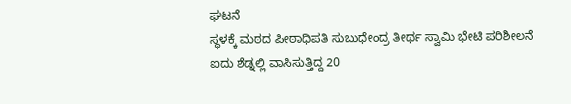ಘಟನೆ
ಸ್ಥಳಕ್ಕೆ ಮಠದ ಪೀಠಾಧಿಪತಿ ಸುಬುಧೇಂದ್ರ ತೀರ್ಥ ಸ್ವಾಮಿ ಭೇಟಿ ಪರಿಶೀಲನೆ
ಐದು ಶೆಡ್ನಲ್ಲಿ ವಾಸಿಸುತ್ತಿದ್ದ 20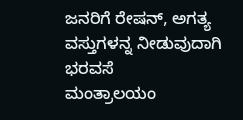ಜನರಿಗೆ ರೇಷನ್, ಅಗತ್ಯ ವಸ್ತುಗಳನ್ನ ನೀಡುವುದಾಗಿ ಭರವಸೆ
ಮಂತ್ರಾಲಯಂ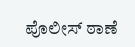ಪೊಲೀಸ್ ಠಾಣೆ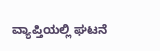ವ್ಯಾಪ್ತಿಯಲ್ಲಿ ಘಟನೆ